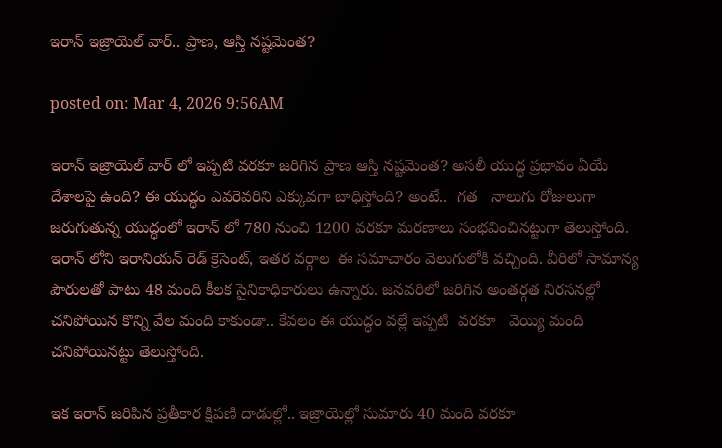ఇరాన్ ఇజ్రాయెల్ వార్.. ప్రాణ‌, ఆస్తి న‌ష్ట‌మెంత‌?

posted on: Mar 4, 2026 9:56AM

ఇరాన్ ఇజ్రాయెల్ వార్ లో ఇప్ప‌టి వ‌ర‌కూ జ‌రిగిన ప్రాణ ఆస్తి న‌ష్ట‌మెంత‌? అస‌లీ యుద్ధ ప్ర‌భావం ఏయే దేశాల‌పై ఉంది? ఈ యుద్ధం ఎవ‌రెవ‌రిని ఎక్కువ‌గా బాధిస్తోంది? అంటే..  గ‌త   నాలుగు రోజులుగా జరుగుతున్న యుద్ధంలో ఇరాన్ లో 780 నుంచి 1200 వ‌ర‌కూ మ‌ర‌ణాలు సంభ‌వించిన‌ట్టుగా తెలుస్తోంది. ఇరాన్ లోని ఇరానియ‌న్ రెడ్ క్రెసెంట్, ఇత‌ర వ‌ర్గాల  ఈ సమాచారం వెలుగులోకి వచ్చింది. వీరిలో సామాన్య పౌరుల‌తో పాటు 48 మంది కీల‌క సైనికాధికారులు ఉన్నారు. జ‌న‌వ‌రిలో జ‌రిగిన అంత‌ర్గ‌త నిర‌స‌న‌ల్లో చ‌నిపోయిన కొన్ని వేల మంది కాకుండా.. కేవ‌లం ఈ యుద్ధం వ‌ల్లే ఇప్ప‌టి  వ‌ర‌కూ   వెయ్యి మంది చ‌నిపోయిన‌ట్టు తెలుస్తోంది.

ఇక ఇరాన్ జ‌రిపిన ప్ర‌తీకార క్షిప‌ణి దాడుల్లో.. ఇజ్రాయెల్లో సుమారు 40 మంది వ‌ర‌కూ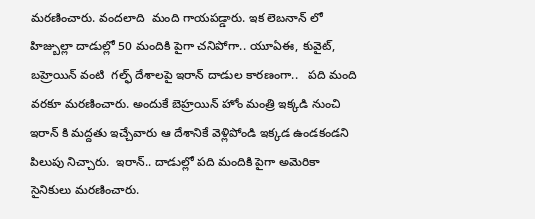మ‌ర‌ణించారు. వంద‌లాది  మంది గాయ‌ప‌డ్డారు. ఇక లెబ‌నాన్ లో హిజ్బుల్లా దాడుల్లో 50 మందికి పైగా చ‌నిపోగా.. యూఏఈ, కువైట్, బ‌హ్రెయిన్ వంటి  గ‌ల్ఫ్ దేశాల‌పై ఇరాన్ దాడుల కార‌ణంగా..   ప‌ది మంది వ‌ర‌కూ మ‌ర‌ణించారు. అందుకే బెహ్ర‌యిన్ హోం మంత్రి ఇక్క‌డి నుంచి ఇరాన్ కి మ‌ద్ద‌తు ఇచ్చేవారు ఆ దేశానికే వెళ్లిపోండి ఇక్క‌డ ఉండ‌కండ‌ని  పిలుపు నిచ్చారు.  ఇరాన్.. దాడుల్లో పది మందికి పైగా అమెరికా  సైనికులు మరణించారు.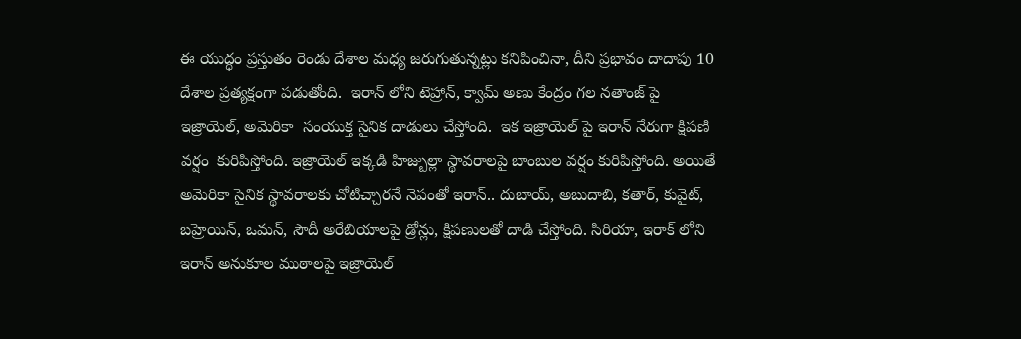ఈ యుద్ధం ప్ర‌స్తుతం రెండు దేశాల మ‌ధ్య జరుగుతున్నట్లు కనిపించినా, దీని ప్రభావం దాదాపు 10 దేశాల ప్రత్యక్షంగా పడుతోంది.  ఇరాన్ లోని టెహ్రాన్, క్వామ్ అణు కేంద్రం గ‌ల న‌తాంజ్ పై ఇజ్రాయెల్, అమెరికా  సంయుక్త సైనిక దాడులు చేస్తోంది.  ఇక ఇజ్రాయెల్ పై ఇరాన్ నేరుగా క్షిప‌ణి వ‌ర్షం  కురిపిస్తోంది. ఇజ్రాయెల్ ఇక్క‌డి హిజ్బుల్లా స్థావ‌రాల‌పై బాంబుల వ‌ర్షం కురిపిస్తోంది. అయితే అమెరికా సైనిక స్థావ‌రాలకు చోటిచ్చార‌నే నెపంతో ఇరాన్.. దుబాయ్, అబుదాబి, క‌తార్, కువైట్, బ‌హ్రెయిన్, ఒమ‌న్, సౌదీ అరేబియాల‌పై డ్రోన్లు, క్షిప‌ణుల‌తో దాడి చేస్తోంది. సిరియా, ఇరాక్ లోని ఇరాన్ అనుకూల ముఠాల‌పై ఇజ్రాయెల్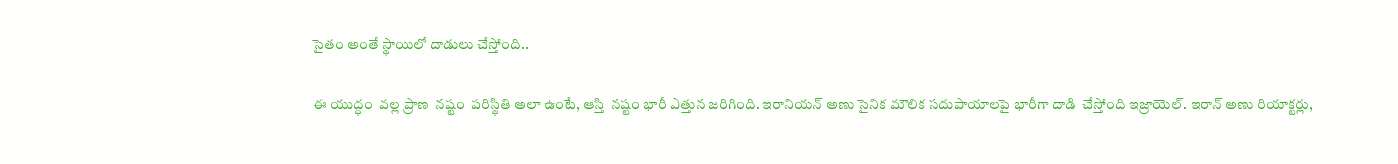సైతం అంతే స్థాయిలో దాడులు చేస్తోంది..

ఈ యుద్ధం  వ‌ల్ల ప్రాణ  న‌ష్టం  ప‌రిస్థితి అలా ఉంటే, ఆస్తి  న‌ష్టం భారీ ఎత్తున జ‌రిగింది. ఇరానియ‌న్ అణు సైనిక మౌలిక స‌దుపాయాల‌పై భారీగా దాడి  చేస్తోంది ఇజ్రాయెల్. ఇరాన్ అణు రియాక్ట‌ర్లు,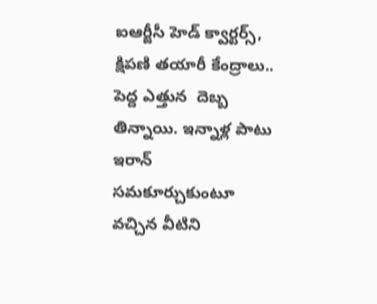ఐఆర్జీసీ హెడ్ క్వార్ట‌ర్స్, క్షిప‌ణి త‌యారీ కేంద్రాలు.. పెద్ద ఎత్తున  దెబ్బ తిన్నాయి. ఇన్నాళ్ల పాటు ఇరాన్ స‌మ‌కూర్చుకుంటూ వ‌చ్చిన వీటిని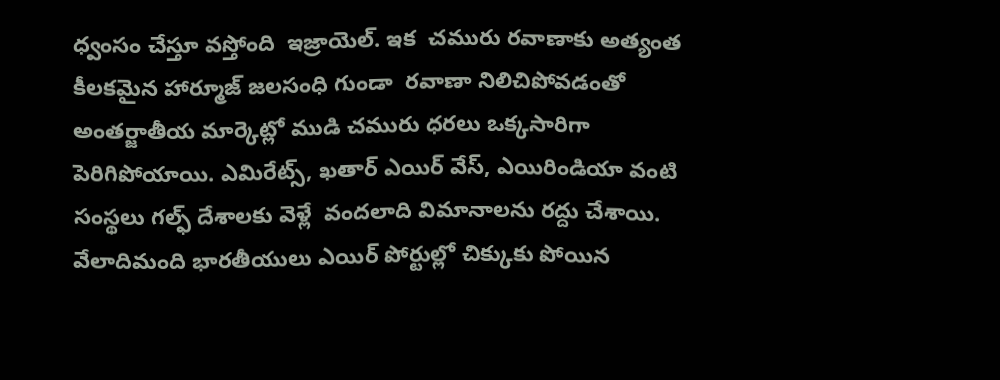ధ్వంసం చేస్తూ వ‌స్తోంది  ఇజ్రాయెల్. ఇక  చ‌మురు ర‌వాణాకు అత్యంత కీల‌క‌మైన హార్మూజ్ జ‌ల‌సంధి గుండా  ర‌వాణా నిలిచిపోవ‌డంతో అంత‌ర్జాతీయ మార్కెట్లో ముడి చ‌మురు ధ‌ర‌లు ఒక్క‌సారిగా  పెరిగిపోయాయి. ఎమిరేట్స్, ఖ‌తార్ ఎయిర్ వేస్, ఎయిరిండియా వంటి సంస్థ‌లు గ‌ల్ఫ్ దేశాల‌కు వెళ్లే  వంద‌లాది విమానాల‌ను ర‌ద్దు చేశాయి. వేలాదిమంది భార‌తీయులు ఎయిర్ పోర్టుల్లో చిక్కుకు పోయిన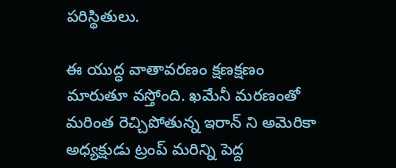పరిస్థితులు.

ఈ యుద్ధ వాతావ‌ర‌ణం క్ష‌ణ‌క్ష‌ణం మారుతూ వ‌స్తోంది. ఖ‌మేనీ మ‌ర‌ణంతో మ‌రింత రెచ్చిపోతున్న ఇరాన్ ని అమెరికా అధ్య‌క్షుడు ట్రంప్ మ‌రిన్ని పెద్ద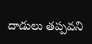దాడులు తప్ప‌వ‌ని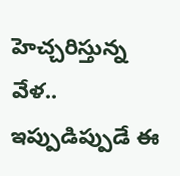హెచ్చ‌రిస్తున్న వేళ‌.. ఇప్పుడిప్పుడే ఈ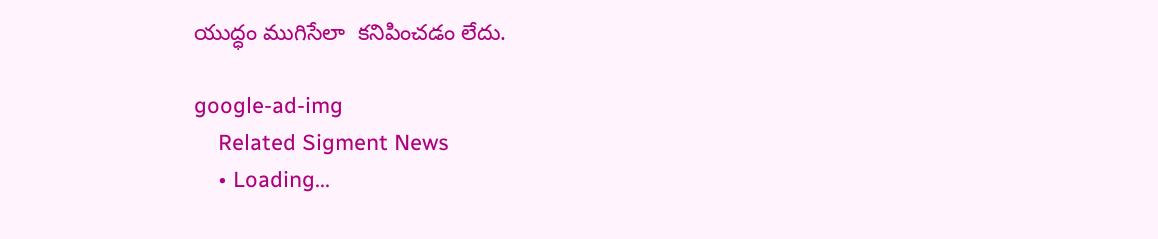యుద్ధం ముగిసేలా  క‌నిపించ‌డం లేదు.

google-ad-img
    Related Sigment News
    • Loading...